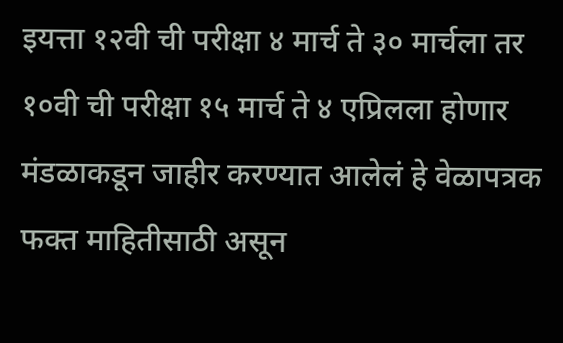इयत्ता १२वी ची परीक्षा ४ मार्च ते ३० मार्चला तर १०वी ची परीक्षा १५ मार्च ते ४ एप्रिलला होणार
मंडळाकडून जाहीर करण्यात आलेलं हे वेळापत्रक फक्त माहितीसाठी असून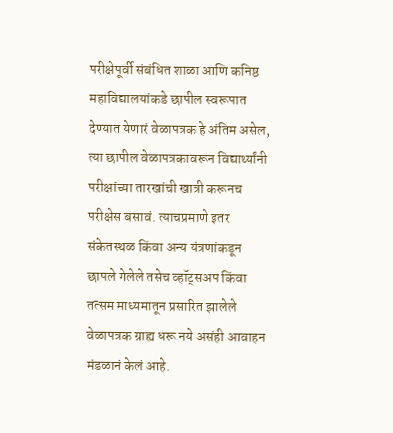परीक्षेपूर्वी संबंधित शाळा आणि कनिष्ठ महाविद्यालयांकडे छापील स्वरूपात देण्यात येणारं वेळापत्रक हे अंतिम असेल, त्या छापील वेळापत्रकावरून विद्यार्थ्यांनी परीक्षांच्या तारखांची खात्री करूनच परीक्षेस बसावं. त्याचप्रमाणे इतर संकेतस्थळ किंवा अन्य यंत्रणांकडून छापले गेलेले तसेच व्हॉट्सअप किंवा तत्सम माध्यमातून प्रसारित झालेले वेळापत्रक ग्राह्य धरू नये असंही आवाहन मंडळानं केलं आहे.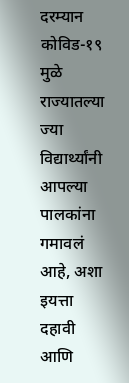दरम्यान कोविड-१९ मुळे राज्यातल्या ज्या विद्यार्थ्यांनी आपल्या पालकांना गमावलं आहे, अशा इयत्ता दहावी आणि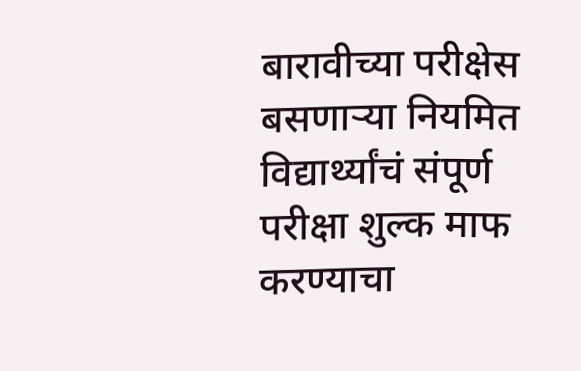बारावीच्या परीक्षेस बसणाऱ्या नियमित विद्यार्थ्यांचं संपूर्ण परीक्षा शुल्क माफ करण्याचा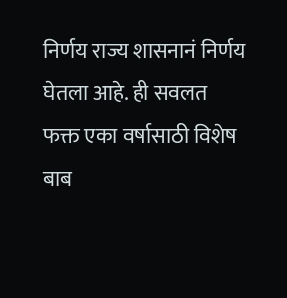निर्णय राज्य शासनानं निर्णय घेतला आहे. ही सवलत फक्त एका वर्षासाठी विशेष बाब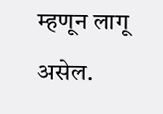म्हणून लागू असेल.